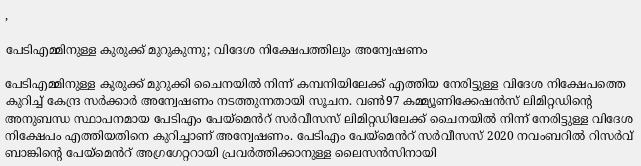,

പേടിഎമ്മിനുള്ള കുരുക്ക് മുറുകുന്നു; വിദേശ നിക്ഷേപത്തിലും അന്വേഷണം

പേടിഎമ്മിനുള്ള കുരുക്ക് മുറുക്കി ചൈനയിൽ നിന്ന് കമ്പനിയിലേക്ക് എത്തിയ നേരിട്ടുള്ള വിദേശ നിക്ഷേപത്തെ കുറിച്ച് കേന്ദ്ര സർക്കാർ അന്വേഷണം നടത്തുന്നതായി സൂചന. വൺ97 കമ്മ്യൂണിക്കേഷൻസ് ലിമിറ്റഡിന്റെ അനുബന്ധ സ്ഥാപനമായ പേടിഎം പേയ്‌മെൻറ് സർവീസസ് ലിമിറ്റഡിലേക്ക് ചൈനയിൽ നിന്ന് നേരിട്ടുള്ള വിദേശ നിക്ഷേപം എത്തിയതിനെ കുറിച്ചാണ് അന്വേഷണം. പേടിഎം പേയ്‌മെൻറ് സർവീസസ് 2020 നവംബറിൽ റിസർവ് ബാങ്കിന്റെ പേയ്‌മെൻറ് അഗ്രഗേറ്ററായി പ്രവർത്തിക്കാനുള്ള ലൈസൻസിനായി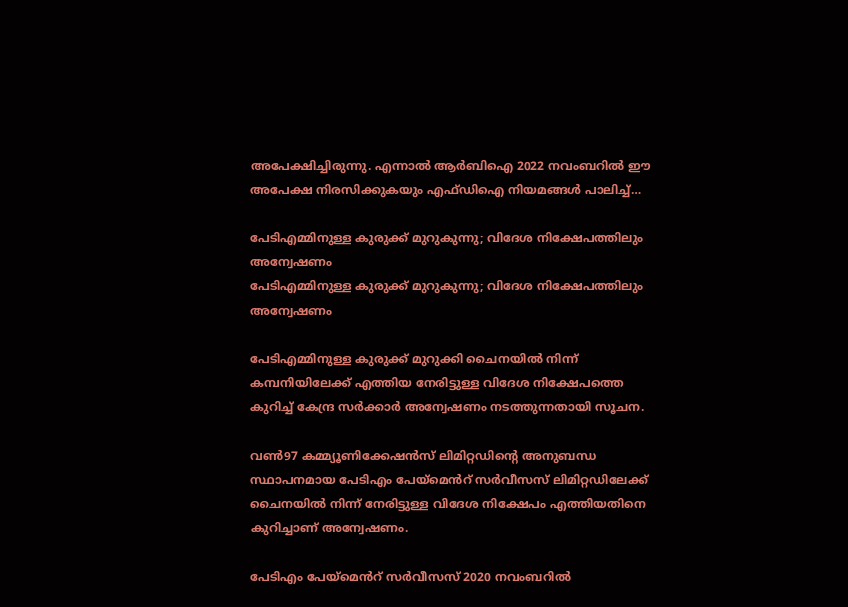അപേക്ഷിച്ചിരുന്നു. എന്നാൽ ആർബിഐ 2022 നവംബറിൽ ഈ അപേക്ഷ നിരസിക്കുകയും എഫ്‌ഡിഐ നിയമങ്ങൾ പാലിച്ച്…

പേടിഎമ്മിനുള്ള കുരുക്ക് മുറുകുന്നു; വിദേശ നിക്ഷേപത്തിലും അന്വേഷണം
പേടിഎമ്മിനുള്ള കുരുക്ക് മുറുകുന്നു; വിദേശ നിക്ഷേപത്തിലും അന്വേഷണം

പേടിഎമ്മിനുള്ള കുരുക്ക് മുറുക്കി ചൈനയിൽ നിന്ന് കമ്പനിയിലേക്ക് എത്തിയ നേരിട്ടുള്ള വിദേശ നിക്ഷേപത്തെ കുറിച്ച് കേന്ദ്ര സർക്കാർ അന്വേഷണം നടത്തുന്നതായി സൂചന.

വൺ97 കമ്മ്യൂണിക്കേഷൻസ് ലിമിറ്റഡിന്റെ അനുബന്ധ സ്ഥാപനമായ പേടിഎം പേയ്‌മെൻറ് സർവീസസ് ലിമിറ്റഡിലേക്ക് ചൈനയിൽ നിന്ന് നേരിട്ടുള്ള വിദേശ നിക്ഷേപം എത്തിയതിനെ കുറിച്ചാണ് അന്വേഷണം.

പേടിഎം പേയ്‌മെൻറ് സർവീസസ് 2020 നവംബറിൽ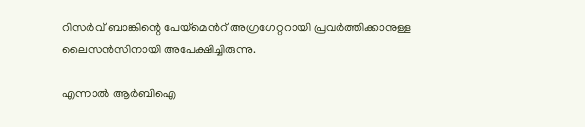റിസർവ് ബാങ്കിന്റെ പേയ്‌മെൻറ് അഗ്രഗേറ്ററായി പ്രവർത്തിക്കാനുള്ള ലൈസൻസിനായി അപേക്ഷിച്ചിരുന്നു.

എന്നാൽ ആർബിഐ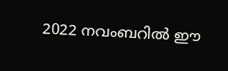2022 നവംബറിൽ ഈ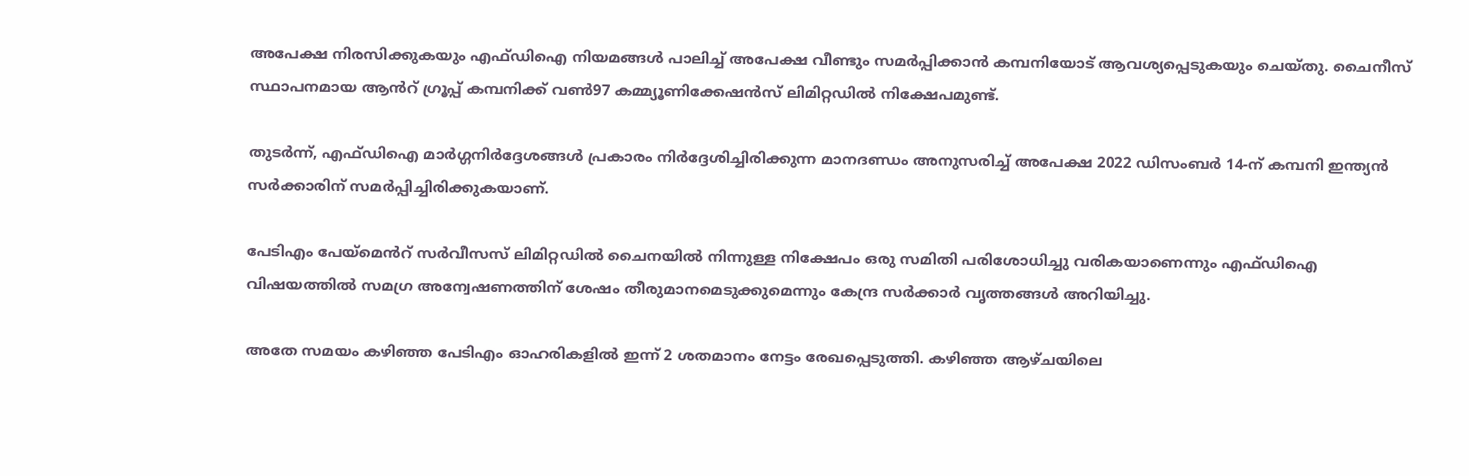അപേക്ഷ നിരസിക്കുകയും എഫ്‌ഡിഐ നിയമങ്ങൾ പാലിച്ച് അപേക്ഷ വീണ്ടും സമർപ്പിക്കാൻ കമ്പനിയോട് ആവശ്യപ്പെടുകയും ചെയ്തു. ചൈനീസ് സ്ഥാപനമായ ആൻറ് ഗ്രൂപ്പ് കമ്പനിക്ക് വൺ97 കമ്മ്യൂണിക്കേഷൻസ് ലിമിറ്റഡിൽ നിക്ഷേപമുണ്ട്.

തുടർന്ന്, എഫ്ഡിഐ മാർഗ്ഗനിർദ്ദേശങ്ങൾ പ്രകാരം നിർദ്ദേശിച്ചിരിക്കുന്ന മാനദണ്ഡം അനുസരിച്ച് അപേക്ഷ 2022 ഡിസംബർ 14-ന് കമ്പനി ഇന്ത്യൻ സർക്കാരിന് സമർപ്പിച്ചിരിക്കുകയാണ്.

പേടിഎം പേയ്‌മെൻറ് സർവീസസ് ലിമിറ്റഡിൽ ചൈനയിൽ നിന്നുള്ള നിക്ഷേപം ഒരു സമിതി പരിശോധിച്ചു വരികയാണെന്നും എഫ്ഡിഐ വിഷയത്തിൽ സമഗ്ര അന്വേഷണത്തിന് ശേഷം തീരുമാനമെടുക്കുമെന്നും കേന്ദ്ര സർക്കാർ വൃത്തങ്ങൾ അറിയിച്ചു.

അതേ സമയം കഴിഞ്ഞ പേടിഎം ഓഹരികളിൽ ഇന്ന് 2 ശതമാനം നേട്ടം രേഖപ്പെടുത്തി. കഴിഞ്ഞ ആഴ്ചയിലെ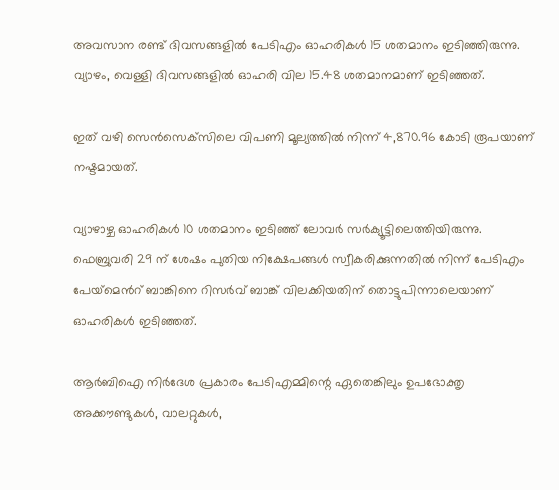അവസാന രണ്ട് ദിവസങ്ങളിൽ പേടിഎം ഓഹരികൾ 15 ശതമാനം ഇടിഞ്ഞിരുന്നു. വ്യാഴം, വെള്ളി ദിവസങ്ങളിൽ ഓഹരി വില 15.48 ശതമാനമാണ് ഇടിഞ്ഞത്.

ഇത് വഴി സെൻസെക്‌സിലെ വിപണി മൂല്യത്തിൽ നിന്ന് 4,870.96 കോടി രൂപയാണ് നഷ്ടമായത്.

വ്യാഴാഴ്ച ഓഹരികൾ 10 ശതമാനം ഇടിഞ്ഞ് ലോവർ സർക്യൂട്ടിലെത്തിയിരുന്നു. ഫെബ്രുവരി 29 ന് ശേഷം പുതിയ നിക്ഷേപങ്ങൾ സ്വീകരിക്കുന്നതിൽ നിന്ന് പേടിഎം പേയ്‌മെൻറ് ബാങ്കിനെ റിസർവ് ബാങ്ക് വിലക്കിയതിന് തൊട്ടുപിന്നാലെയാണ് ഓഹരികൾ ഇടിഞ്ഞത്.

ആർബിഐ നിർദേശ പ്രകാരം പേടിഎമ്മിന്റെ ഏതെങ്കിലും ഉപഭോക്തൃ അക്കൗണ്ടുകൾ, വാലറ്റുകൾ,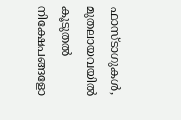ഫാസ്‌ടാഗുകൾ, മുതലായവയിൽ കൂടുതൽ നിക്ഷേപങ്ങളോ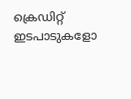ക്രെഡിറ്റ് ഇടപാടുകളോ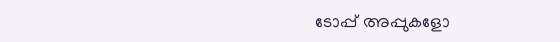ടോപ്പ് അപ്പുകളോ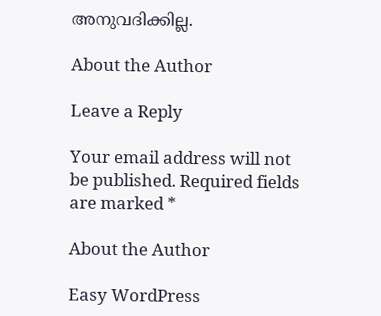അനുവദിക്കില്ല.

About the Author

Leave a Reply

Your email address will not be published. Required fields are marked *

About the Author

Easy WordPress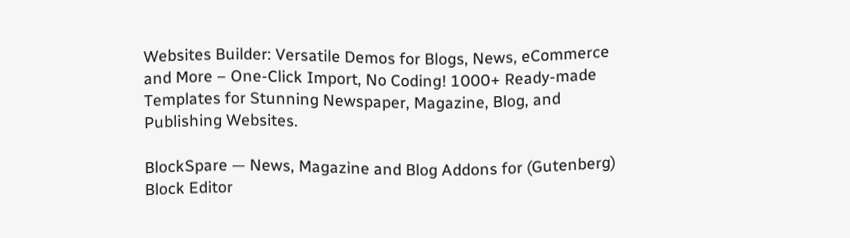Websites Builder: Versatile Demos for Blogs, News, eCommerce and More – One-Click Import, No Coding! 1000+ Ready-made Templates for Stunning Newspaper, Magazine, Blog, and Publishing Websites.

BlockSpare — News, Magazine and Blog Addons for (Gutenberg) Block Editor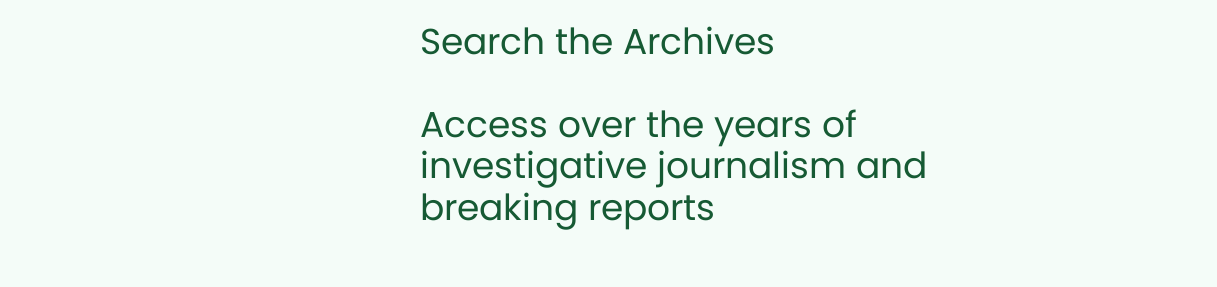Search the Archives

Access over the years of investigative journalism and breaking reports